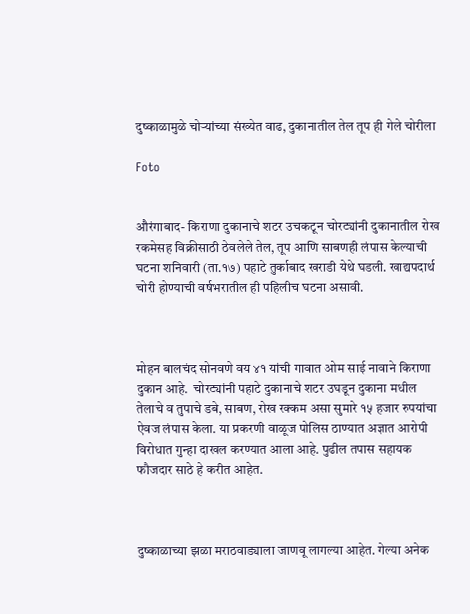दुष्काळामुळे चोऱ्यांच्या संख्येत वाढ, दुकानातील तेल तूप ही गेले चोरीला

Foto


औरंगाबाद- किराणा दुकानाचे शटर उचकटून चोरट्यांनी दुकानातील रोख रकमेसह विक्रीसाठी ठेवलेले तेल, तूप आणि साबणही लंपास केल्याची घटना शनिवारी (ता.१७) पहाटे तुर्काबाद खराडी येथे घडली. खाद्यपदार्थ चोरी होण्याची वर्षभरातील ही पहिलीच घटना असावी.



मोहन बालचंद सोनवणे वय ४१ यांची गावात ओम साई नावाने किराणा दुकान आहे.  चोरट्यांनी पहाटे दुकानाचे शटर उघडून दुकाना मधील तेलाचे व तुपाचे डबे, साबण, रोख रक्कम असा सुमारे १५ हजार रुपयांचा ऐवज लंपास केला. या प्रकरणी वाळूज पोलिस ठाण्यात अज्ञात आरोपी विरोधात गुन्हा दाखल करण्यात आला आहे. पुढील तपास सहायक फौजदार साठे हे करीत आहेत.



दुष्काळाच्या झळा मराठवाड्याला जाणवू लागल्या आहेत. गेल्या अनेक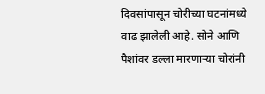दिवसांपासून चोरीच्या घटनांमध्ये वाढ झालेली आहे. सोने आणि पैशांवर डल्ला मारणाऱ्या चोरांनी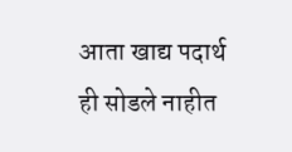आता खाद्य पदार्थ ही सोडले नाहीत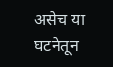असेच या घटनेतून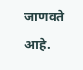जाणवते आहे.